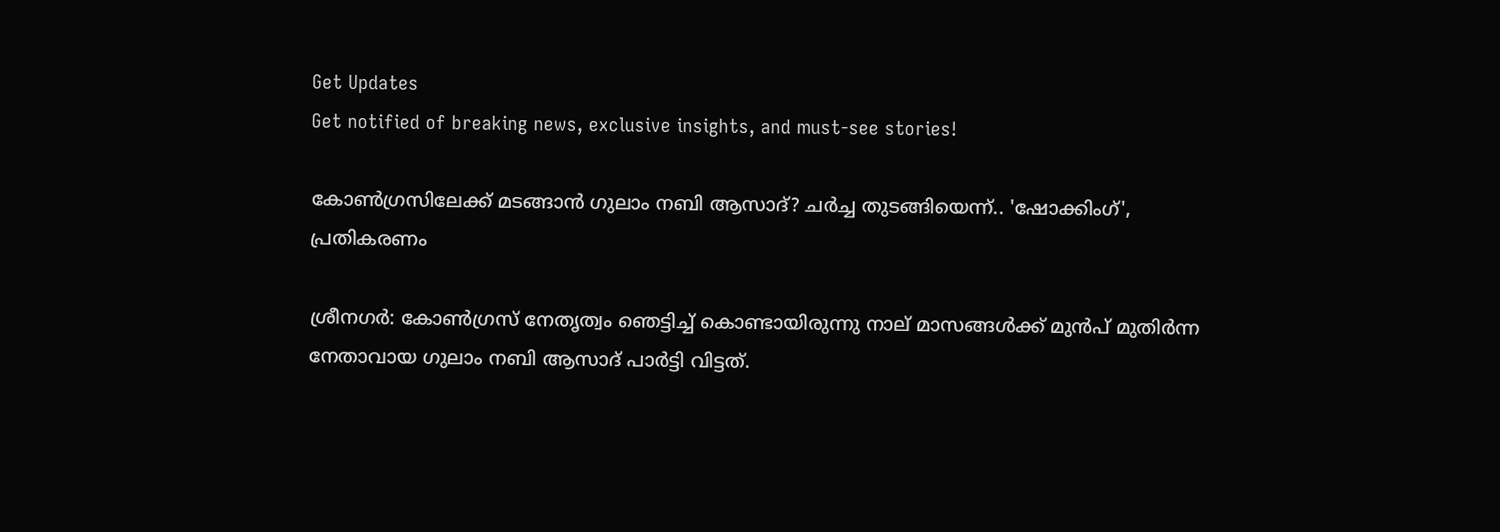Get Updates
Get notified of breaking news, exclusive insights, and must-see stories!

കോൺഗ്രസിലേക്ക് മടങ്ങാൻ ഗുലാം നബി ആസാദ്? ചർച്ച തുടങ്ങിയെന്ന്.. 'ഷോക്കിംഗ്', പ്രതികരണം

ശ്രീനഗർ: കോൺഗ്രസ് നേതൃത്വം ഞെട്ടിച്ച് കൊണ്ടായിരുന്നു നാല് മാസങ്ങൾക്ക് മുൻപ് മുതിർന്ന നേതാവായ ഗുലാം നബി ആസാദ് പാർട്ടി വിട്ടത്.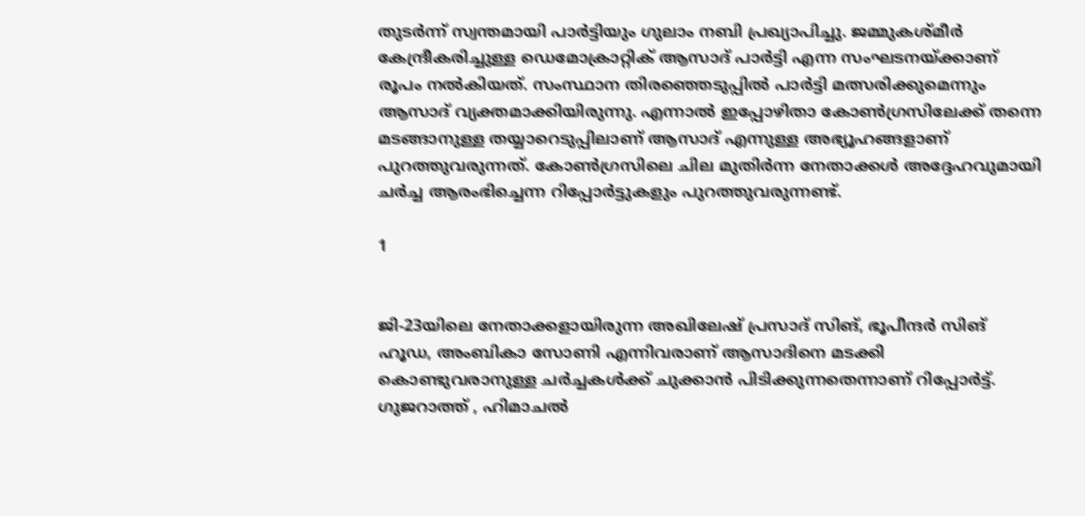തുടർന്ന് സ്വന്തമായി പാർട്ടിയും ഗുലാം നബി പ്രഖ്യാപിച്ചു. ജമ്മുകശ്മീര്‍ കേന്ദ്രീകരിച്ചുള്ള ഡെമോക്രാറ്റിക് ആസാദ് പാര്‍ട്ടി എന്ന സംഘടനയ്ക്കാണ് രൂപം നൽകിയത്. സംസ്ഥാന തിരഞ്ഞെടുപ്പിൽ പാർട്ടി മത്സരിക്കുമെന്നും ആസാദ് വ്യക്തമാക്കിയിരുന്നു. എന്നാൽ ഇപ്പോഴിതാ കോൺഗ്രസിലേക്ക് തന്നെ മടങ്ങാനുള്ള തയ്യാറെടുപ്പിലാണ് ആസാദ് എന്നുള്ള അഭ്യൂഹങ്ങളാണ് പുറത്തുവരുന്നത്. കോൺഗ്രസിലെ ചില മുതിർന്ന നേതാക്കൾ അദ്ദേഹവുമായി ചർച്ച ആരംഭിച്ചെന്ന റിപ്പോർട്ടുകളും പുറത്തുവരുന്നണ്ട്.

1


ജി-23യിലെ നേതാക്കളായിരുന്ന അഖിലേഷ് പ്രസാദ് സിങ്, ഭൂപീന്ദര്‍ സിങ് ഹൂഡ, അംബികാ സോണി എന്നിവരാണ് ആസാദിനെ മടക്കി കൊണ്ടുവരാനുള്ള ചർച്ചകൾക്ക് ചുക്കാൻ പിടിക്കുന്നതെന്നാണ് റിപ്പോർട്ട്. ഗുജറാത്ത് , ഹിമാചൽ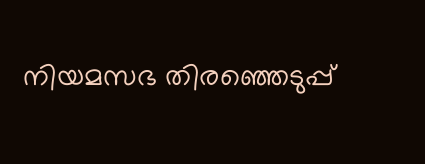നിയമസഭ തിരഞ്ഞെടുപ്പ്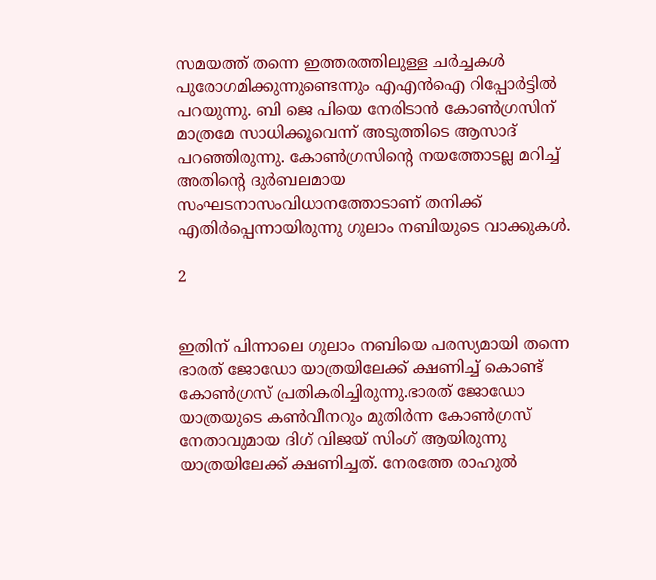സമയത്ത് തന്നെ ഇത്തരത്തിലുള്ള ചർച്ചകൾ പുരോഗമിക്കുന്നുണ്ടെന്നും എഎൻഐ റിപ്പോർട്ടിൽ പറയുന്നു. ബി ജെ പിയെ നേരിടാൻ കോൺഗ്രസിന് മാത്രമേ സാധിക്കൂവെന്ന് അടുത്തിടെ ആസാദ് പറഞ്ഞിരുന്നു. കോണ്‍ഗ്രസിന്റെ നയത്തോടല്ല മറിച്ച് അതിന്റെ ദുര്‍ബലമായ സംഘടനാസംവിധാനത്തോടാണ് തനിക്ക് എതിര്‍പ്പെന്നായിരുന്നു ഗുലാം നബിയുടെ വാക്കുകൾ.

2


ഇതിന് പിന്നാലെ ഗുലാം നബിയെ പരസ്യമായി തന്നെ ഭാരത് ജോഡോ യാത്രയിലേക്ക് ക്ഷണിച്ച് കൊണ്ട് കോൺഗ്രസ് പ്രതികരിച്ചിരുന്നു.ഭാരത് ജോഡോ യാത്രയുടെ കണ്‍വീനറും മുതിര്‍ന്ന കോണ്‍ഗ്രസ് നേതാവുമായ ദിഗ് വിജയ് സിംഗ് ആയിരുന്നു യാത്രയിലേക്ക് ക്ഷണിച്ചത്. നേരത്തേ രാഹുൽ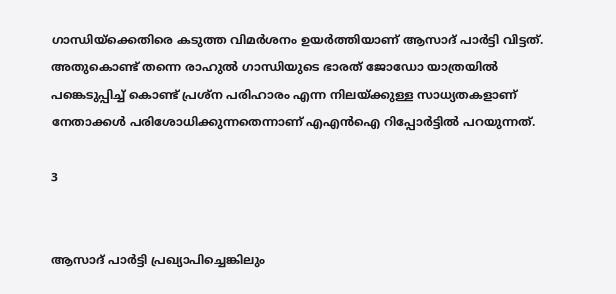ഗാന്ധിയ്ക്കെതിരെ കടുത്ത വിമർശനം ഉയർത്തിയാണ് ആസാദ് പാർട്ടി വിട്ടത്. അതുകൊണ്ട് തന്നെ രാഹുൽ ഗാന്ധിയുടെ ഭാരത് ജോഡോ യാത്രയിൽ പങ്കെടുപ്പിച്ച് കൊണ്ട് പ്രശ്ന പരിഹാരം എന്ന നിലയ്ക്കുള്ള സാധ്യതകളാണ് നേതാക്കൾ പരിശോധിക്കുന്നതെന്നാണ് എഎൻഐ റിപ്പോർട്ടിൽ പറയുന്നത്.

3


ആസാദ് പാർട്ടി പ്രഖ്യാപിച്ചെങ്കിലും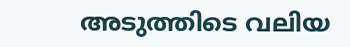അടുത്തിടെ വലിയ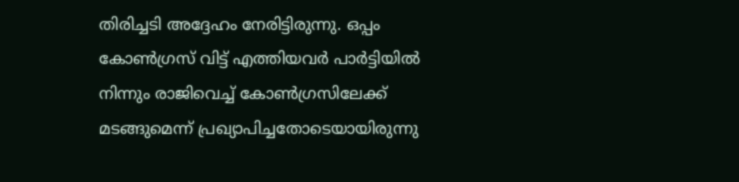തിരിച്ചടി അദ്ദേഹം നേരിട്ടിരുന്നു. ഒപ്പം കോൺഗ്രസ് വിട്ട് എത്തിയവർ പാർട്ടിയിൽ നിന്നും രാജിവെച്ച് കോൺഗ്രസിലേക്ക് മടങ്ങുമെന്ന് പ്രഖ്യാപിച്ചതോടെയായിരുന്നു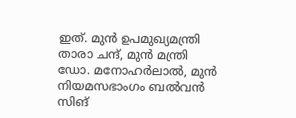ഇത്. മുൻ ഉപമുഖ്യമന്ത്രി താരാ ചന്ദ്, മുൻ മന്ത്രി ഡോ. മനോഹർലാൽ, മുൻ നിയമസഭാംഗം ബൽവൻ സിങ്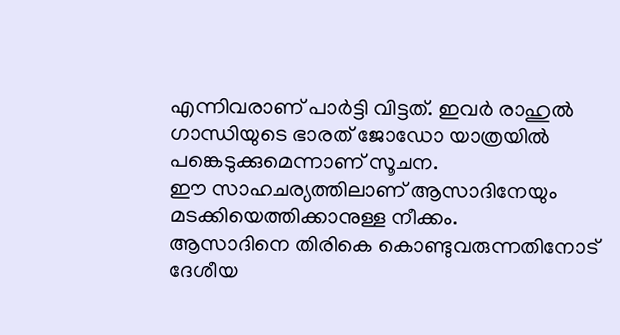എന്നിവരാണ് പാർട്ടി വിട്ടത്. ഇവർ രാഹുൽ ഗാന്ധിയുടെ ഭാരത് ജോഡോ യാത്രയിൽ പങ്കെടുക്കുമെന്നാണ് സൂചന.
ഈ സാഹചര്യത്തിലാണ് ആസാദിനേയും മടക്കിയെത്തിക്കാനുള്ള നീക്കം.
ആസാദിനെ തിരികെ കൊണ്ടുവരുന്നതിനോട് ദേശീയ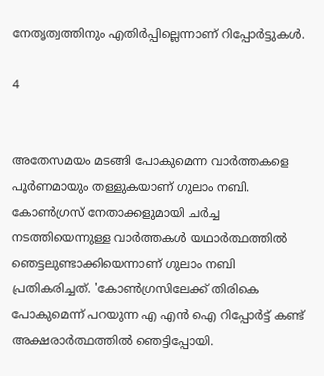നേതൃത്വത്തിനും എതിർപ്പില്ലെന്നാണ് റിപ്പോർട്ടുകൾ.

4


അതേസമയം മടങ്ങി പോകുമെന്ന വാർത്തകളെ പൂർണമായും തള്ളുകയാണ് ഗുലാം നബി. കോൺഗ്രസ് നേതാക്കളുമായി ചർച്ച നടത്തിയെന്നുള്ള വാർത്തകൾ യഥാർത്ഥത്തിൽ ഞെട്ടലുണ്ടാക്കിയെന്നാണ് ഗുലാം നബി പ്രതികരിച്ചത്. 'കോൺഗ്രസിലേക്ക് തിരികെ പോകുമെന്ന് പറയുന്ന എ എൻ ഐ റിപ്പോർട്ട് കണ്ട് അക്ഷരാർത്ഥത്തിൽ ഞെട്ടിപ്പോയി.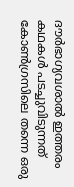ദൗർഭാഗ്യവശാൽ ഇത്തരം കഥകൾ പടച്ചുവിടുന്നത് കോൺഗ്രസിലെ തന്നെ ഒരു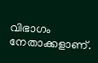വിഭാഗം നേതാക്കളാണ്.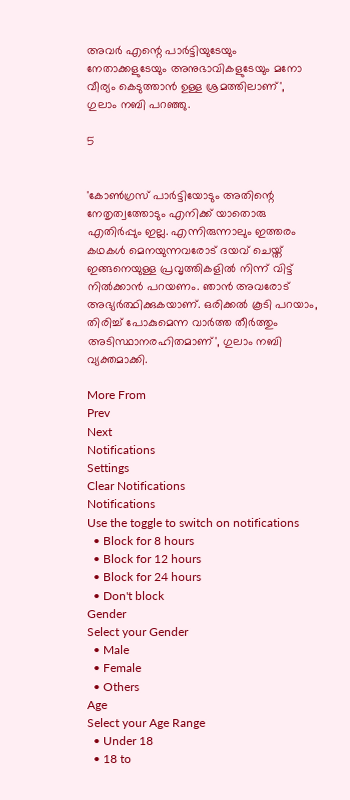അവർ എന്റെ പാർട്ടിയുടേയും നേതാക്കളുടേയും അനുഭാവികളുടേയും മനോ വീര്യം കെടുത്താൻ ഉള്ള ശ്രമത്തിലാണ്', ഗുലാം നബി പറഞ്ഞു.

5


'കോൺഗ്രസ് പാർട്ടിയോടും അതിന്റെ നേതൃത്വത്തോടും എനിക്ക് യാതൊരു എതിർപ്പും ഇല്ല. എന്നിരുന്നാലും ഇത്തരം കഥകൾ മെനയുന്നവരോട് ദയവ് ചെയ്ത് ഇങ്ങനെയുള്ള പ്രവൃത്തികളിൽ നിന്ന് വിട്ട് നിൽക്കാൻ പറയണം. ഞാൻ അവരോട് അഭ്യർത്ഥിക്കുകയാണ്. ഒരിക്കൽ കൂടി പറയാം, തിരിച്ച് പോകുമെന്ന വാർത്ത തീർത്തും അടിസ്ഥാനരഹിതമാണ്', ഗുലാം നബി വ്യക്തമാക്കി.

More From
Prev
Next
Notifications
Settings
Clear Notifications
Notifications
Use the toggle to switch on notifications
  • Block for 8 hours
  • Block for 12 hours
  • Block for 24 hours
  • Don't block
Gender
Select your Gender
  • Male
  • Female
  • Others
Age
Select your Age Range
  • Under 18
  • 18 to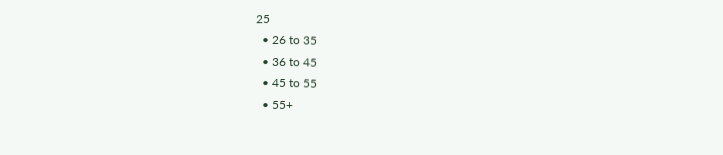25
  • 26 to 35
  • 36 to 45
  • 45 to 55
  • 55+